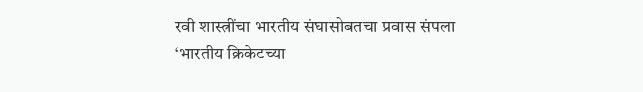रवी शास्त्रींचा भारतीय संघासोबतचा प्रवास संपला
‘भारतीय क्रिकेटच्या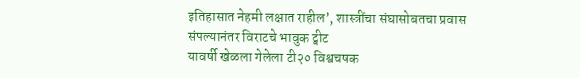इतिहासात नेहमी लक्षात राहील’, शास्त्रींचा संघासोबतचा प्रवास संपल्यानंतर विराटचे भावुक ट्वीट
यावर्षी खेळला गेलेला टी२० विश्वचषक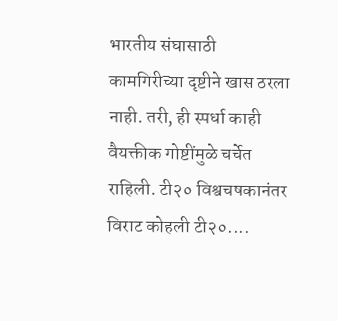भारतीय संघासाठी कामगिरीच्या दृष्टीने खास ठरला नाही. तरी, ही स्पर्धा काही वैयक्तीक गोष्टींमुळे चर्चेत राहिली. टी२० विश्वचषकानंतर विराट कोहली टी२०....